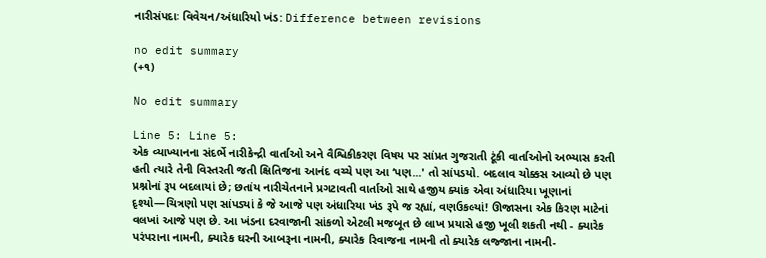નારીસંપદાઃ વિવેચન/અંધારિયો ખંડ: Difference between revisions

no edit summary
(+૧)

No edit summary

Line 5: Line 5:
એક વ્યાખ્યાનના સંદર્ભે નારીકેન્દ્રી વાર્તાઓ અને વૈશ્વિકીકરણ વિષય પર સાંપ્રત ગુજરાતી ટૂંકી વાર્તાઓનો અભ્યાસ કરતી હતી ત્યારે તેની વિસ્તરતી જતી ક્ષિતિજના આનંદ વચ્ચે પણ આ ‘પણ...' તો સાંપડયો. બદલાવ ચોક્કસ આવ્યો છે પણ પ્રશ્નોનાં રૂપ બદલાયાં છે; છતાંય નારીચેતનાને પ્રગટાવતી વાર્તાઓ સાથે હજીય ક્યાંક એવા અંધારિયા ખૂણાનાં દૃશ્યો—ચિત્રણો પણ સાંપડ્યાં કે જે આજે પણ અંધારિયા ખંડ રૂપે જ રહ્યાં, વણઉકલ્યાં! ઊજાસના એક કિરણ માટેનાં વલખાં આજે પણ છે. આ ખંડના દરવાજાની સાંકળો એટલી મજબૂત છે લાખ પ્રયાસે હજી ખૂલી શકતી નથી - ક્યારેક પરંપરાના નામની, ક્યારેક ઘરની આબરૂના નામની, ક્યારેક રિવાજના નામની તો ક્યારેક લજ્જાના નામની-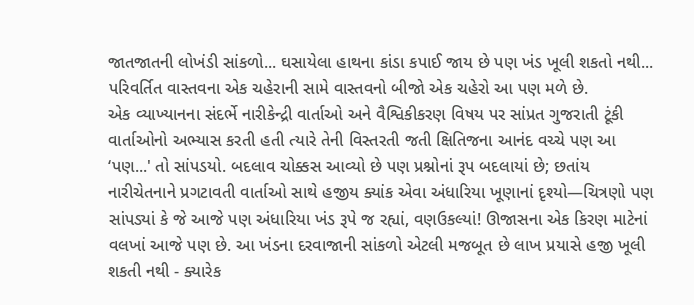જાતજાતની લોખંડી સાંકળો... ઘસાયેલા હાથના કાંડા કપાઈ જાય છે પણ ખંડ ખૂલી શકતો નથી... પરિવર્તિત વાસ્તવના એક ચહેરાની સામે વાસ્તવનો બીજો એક ચહેરો આ પણ મળે છે.
એક વ્યાખ્યાનના સંદર્ભે નારીકેન્દ્રી વાર્તાઓ અને વૈશ્વિકીકરણ વિષય પર સાંપ્રત ગુજરાતી ટૂંકી વાર્તાઓનો અભ્યાસ કરતી હતી ત્યારે તેની વિસ્તરતી જતી ક્ષિતિજના આનંદ વચ્ચે પણ આ ‘પણ...' તો સાંપડયો. બદલાવ ચોક્કસ આવ્યો છે પણ પ્રશ્નોનાં રૂપ બદલાયાં છે; છતાંય નારીચેતનાને પ્રગટાવતી વાર્તાઓ સાથે હજીય ક્યાંક એવા અંધારિયા ખૂણાનાં દૃશ્યો—ચિત્રણો પણ સાંપડ્યાં કે જે આજે પણ અંધારિયા ખંડ રૂપે જ રહ્યાં, વણઉકલ્યાં! ઊજાસના એક કિરણ માટેનાં વલખાં આજે પણ છે. આ ખંડના દરવાજાની સાંકળો એટલી મજબૂત છે લાખ પ્રયાસે હજી ખૂલી શકતી નથી - ક્યારેક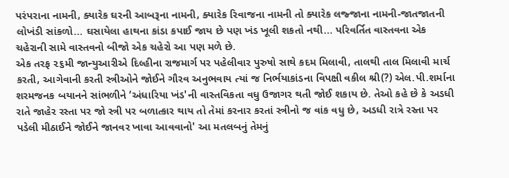પરંપરાના નામની, ક્યારેક ઘરની આબરૂના નામની, ક્યારેક રિવાજના નામની તો ક્યારેક લજ્જાના નામની-જાતજાતની લોખંડી સાંકળો... ઘસાયેલા હાથના કાંડા કપાઈ જાય છે પણ ખંડ ખૂલી શકતો નથી... પરિવર્તિત વાસ્તવના એક ચહેરાની સામે વાસ્તવનો બીજો એક ચહેરો આ પણ મળે છે.
એક તરફ ૨૬મી જાન્યુઆરીએ દિલ્હીના રાજમાર્ગ પર પહેલીવાર પુરુષો સાથે કદમ મિલાવી, તાલથી તાલ મિલાવી માર્ચ કરતી, આગેવાની કરતી સ્ત્રીઓને જોઈને ગૌરવ અનુભવાય ત્યાં જ નિર્ભયાકાંડના વિપક્ષી વકીલ શ્રી(?) એલ.પી.શર્માના શરમજનક બયાનને સાંભળીને ‘અંધારિયા ખંડ'ની વાસ્તવિકતા વધુ ઉજાગર થતી જોઈ શકાય છે. તેઓ કહે છે કે અડધી રાતે જાહેર રસ્તા પર જો સ્ત્રી પર બળાત્કાર થાય તો તેમાં કરનાર કરતાં સ્ત્રીનો જ વાંક વધુ છે, અડધી રાત્રે રસ્તા પર પડેલી મીઠાઈને જોઈને જાનવર ખાવા આવવાનો' આ મતલબનું તેમનું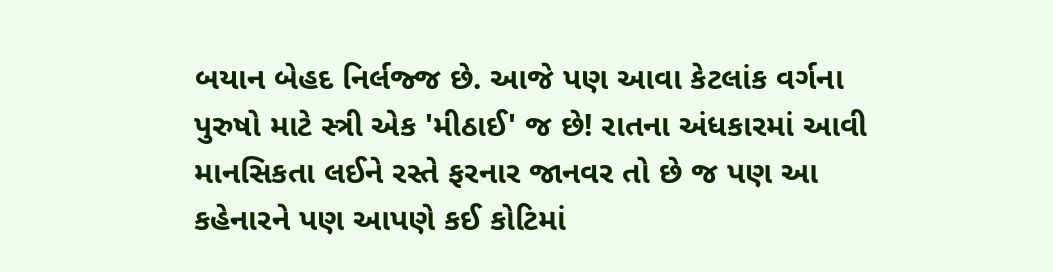બયાન બેહદ નિર્લજ્જ છે. આજે પણ આવા કેટલાંક વર્ગના પુરુષો માટે સ્ત્રી એક 'મીઠાઈ' જ છે! રાતના અંધકારમાં આવી માનસિકતા લઈને રસ્તે ફરનાર જાનવર તો છે જ પણ આ કહેનારને પણ આપણે કઈ કોટિમાં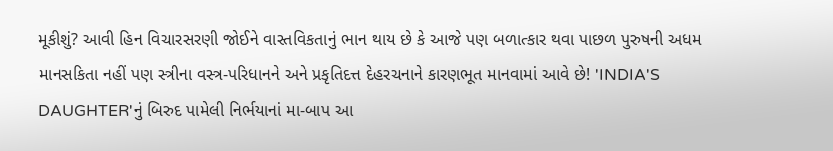મૂકીશું? આવી હિન વિચારસરણી જોઈને વાસ્તવિકતાનું ભાન થાય છે કે આજે પણ બળાત્કાર થવા પાછળ પુરુષની અધમ માનસકિતા નહીં પણ સ્ત્રીના વસ્ત્ર-પરિધાનને અને પ્રકૃતિદત્ત દેહરચનાને કારણભૂત માનવામાં આવે છે! 'INDIA'S DAUGHTER'નું બિરુદ પામેલી નિર્ભયાનાં મા-બાપ આ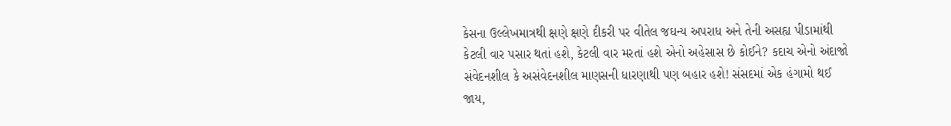કેસના ઉલ્લેખમાત્રથી ક્ષણે ક્ષણે દીકરી પર વીતેલ જઘન્ય અપરાધ અને તેની અસહ્ય પીડામાંથી કેટલી વાર પસાર થતાં હશે, કેટલી વાર મરતાં હશે એનો અહેસાસ છે કોઈને? કદાચ એનો અંદાજો સંવેદનશીલ કે અસંવેદનશીલ માણસની ધારણાથી પણ બહાર હશે! સંસદમાં એક હંગામો થઈ જાય,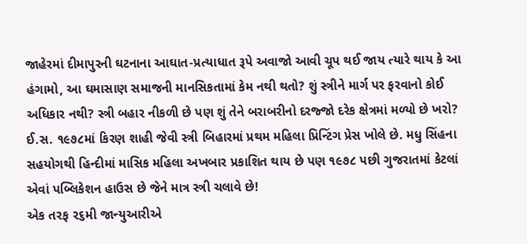જાહેરમાં દીમાપુરની ઘટનાના આઘાત-પ્રત્યાધાત રૂપે અવાજો આવી ચૂપ થઈ જાય ત્યારે થાય કે આ હંગામો, આ ઘમાસાણ સમાજની માનસિકતામાં કેમ નથી થતો? શું સ્ત્રીને માર્ગ પર ફરવાનો કોઈ અધિકાર નથી? સ્ત્રી બહાર નીકળી છે પણ શું તેને બરાબરીનો દરજ્જો દરેક ક્ષેત્રમાં મળ્યો છે ખરો? ઈ.સ. ૧૯૭૮માં કિરણ શાહી જેવી સ્ત્રી બિહારમાં પ્રથમ મહિલા પ્રિન્ટિંગ પ્રેસ ખોલે છે. મધુ સિંહના સહયોગથી હિન્દીમાં માસિક મહિલા અખબાર પ્રકાશિત થાય છે પણ ૧૯૭૮ પછી ગુજરાતમાં કેટલાં એવાં પબ્લિકેશન હાઉસ છે જેને માત્ર સ્ત્રી ચલાવે છે!
એક તરફ ૨૬મી જાન્યુઆરીએ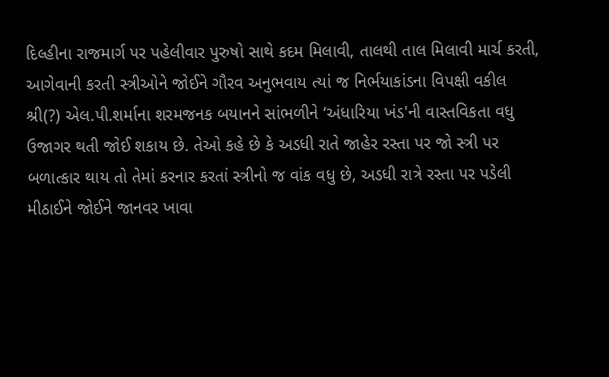દિલ્હીના રાજમાર્ગ પર પહેલીવાર પુરુષો સાથે કદમ મિલાવી, તાલથી તાલ મિલાવી માર્ચ કરતી, આગેવાની કરતી સ્ત્રીઓને જોઈને ગૌરવ અનુભવાય ત્યાં જ નિર્ભયાકાંડના વિપક્ષી વકીલ શ્રી(?) એલ.પી.શર્માના શરમજનક બયાનને સાંભળીને ‘અંધારિયા ખંડ'ની વાસ્તવિકતા વધુ ઉજાગર થતી જોઈ શકાય છે. તેઓ કહે છે કે અડધી રાતે જાહેર રસ્તા પર જો સ્ત્રી પર બળાત્કાર થાય તો તેમાં કરનાર કરતાં સ્ત્રીનો જ વાંક વધુ છે, અડધી રાત્રે રસ્તા પર પડેલી મીઠાઈને જોઈને જાનવર ખાવા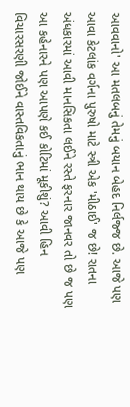આવવાનો' આ મતલબનું તેમનું બયાન બેહદ નિર્લજ્જ છે. આજે પણ આવા કેટલાંક વર્ગના પુરુષો માટે સ્ત્રી એક 'મીઠાઈ' જ છે! રાતના અંધકારમાં આવી માનસિકતા લઈને રસ્તે ફરનાર જાનવર તો છે જ પણ આ કહેનારને પણ આપણે કઈ કોટિમાં મૂકીશું? આવી હિન વિચારસરણી જોઈને વાસ્તવિકતાનું ભાન થાય છે કે આજે પણ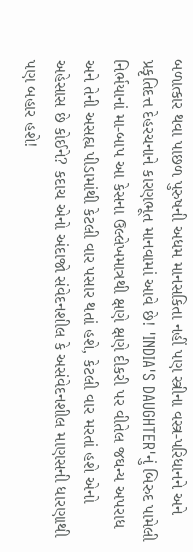બળાત્કાર થવા પાછળ પુરુષની અધમ માનસકિતા નહીં પણ સ્ત્રીના વસ્ત્ર-પરિધાનને અને પ્રકૃતિદત્ત દેહરચનાને કારણભૂત માનવામાં આવે છે! 'INDIA'S DAUGHTER'નું બિરુદ પામેલી નિર્ભયાનાં મા-બાપ આ કેસના ઉલ્લેખમાત્રથી ક્ષણે ક્ષણે દીકરી પર વીતેલ જઘન્ય અપરાધ અને તેની અસહ્ય પીડામાંથી કેટલી વાર પસાર થતાં હશે, કેટલી વાર મરતાં હશે એનો અહેસાસ છે કોઈને? કદાચ એનો અંદાજો સંવેદનશીલ કે અસંવેદનશીલ માણસની ધારણાથી પણ બહાર હશે!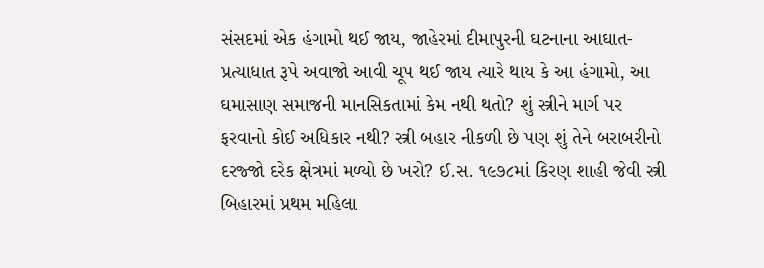સંસદમાં એક હંગામો થઈ જાય, જાહેરમાં દીમાપુરની ઘટનાના આઘાત-પ્રત્યાધાત રૂપે અવાજો આવી ચૂપ થઈ જાય ત્યારે થાય કે આ હંગામો, આ ઘમાસાણ સમાજની માનસિકતામાં કેમ નથી થતો? શું સ્ત્રીને માર્ગ પર ફરવાનો કોઈ અધિકાર નથી? સ્ત્રી બહાર નીકળી છે પણ શું તેને બરાબરીનો દરજ્જો દરેક ક્ષેત્રમાં મળ્યો છે ખરો? ઈ.સ. ૧૯૭૮માં કિરણ શાહી જેવી સ્ત્રી બિહારમાં પ્રથમ મહિલા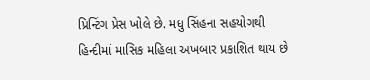પ્રિન્ટિંગ પ્રેસ ખોલે છે. મધુ સિંહના સહયોગથી હિન્દીમાં માસિક મહિલા અખબાર પ્રકાશિત થાય છે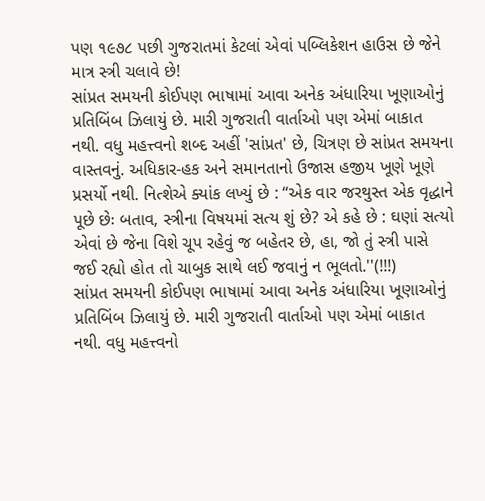પણ ૧૯૭૮ પછી ગુજરાતમાં કેટલાં એવાં પબ્લિકેશન હાઉસ છે જેને માત્ર સ્ત્રી ચલાવે છે!
સાંપ્રત સમયની કોઈપણ ભાષામાં આવા અનેક અંધારિયા ખૂણાઓનું પ્રતિબિંબ ઝિલાયું છે. મારી ગુજરાતી વાર્તાઓ પણ એમાં બાકાત નથી. વધુ મહત્ત્વનો શબ્દ અહીં 'સાંપ્રત' છે, ચિત્રણ છે સાંપ્રત સમયના વાસ્તવનું. અધિકાર-હક અને સમાનતાનો ઉજાસ હજીય ખૂણે ખૂણે પ્રસર્યો નથી. નિત્શેએ ક્યાંક લખ્યું છે : “એક વાર જરથુસ્ત એક વૃદ્ધાને પૂછે છેઃ બતાવ, સ્ત્રીના વિષયમાં સત્ય શું છે? એ કહે છે : ઘણાં સત્યો એવાં છે જેના વિશે ચૂપ રહેવું જ બહેતર છે, હા, જો તું સ્ત્રી પાસે જઈ રહ્યો હોત તો ચાબુક સાથે લઈ જવાનું ન ભૂલતો.''(!!!)
સાંપ્રત સમયની કોઈપણ ભાષામાં આવા અનેક અંધારિયા ખૂણાઓનું પ્રતિબિંબ ઝિલાયું છે. મારી ગુજરાતી વાર્તાઓ પણ એમાં બાકાત નથી. વધુ મહત્ત્વનો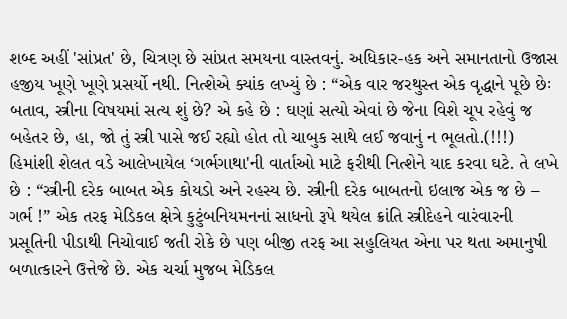શબ્દ અહીં 'સાંપ્રત' છે, ચિત્રણ છે સાંપ્રત સમયના વાસ્તવનું. અધિકાર-હક અને સમાનતાનો ઉજાસ હજીય ખૂણે ખૂણે પ્રસર્યો નથી. નિત્શેએ ક્યાંક લખ્યું છે : “એક વાર જરથુસ્ત એક વૃદ્ધાને પૂછે છેઃ બતાવ, સ્ત્રીના વિષયમાં સત્ય શું છે? એ કહે છે : ઘણાં સત્યો એવાં છે જેના વિશે ચૂપ રહેવું જ બહેતર છે, હા, જો તું સ્ત્રી પાસે જઈ રહ્યો હોત તો ચાબુક સાથે લઈ જવાનું ન ભૂલતો.(!!!)
હિમાંશી શેલત વડે આલેખાયેલ ‘ગર્ભગાથા'ની વાર્તાઓ માટે ફરીથી નિત્શેને યાદ કરવા ઘટે. તે લખે છે : “સ્ત્રીની દરેક બાબત એક કોયડો અને રહસ્ય છે. સ્ત્રીની દરેક બાબતનો ઇલાજ એક જ છે – ગર્ભ !” એક તરફ મેડિકલ ક્ષેત્રે કુટુંબનિયમનનાં સાધનો રૂપે થયેલ ક્રાંતિ સ્ત્રીદેહને વારંવારની પ્રસૂતિની પીડાથી નિચોવાઈ જતી રોકે છે પણ બીજી તરફ આ સહુલિયત એના પર થતા અમાનુષી બળાત્કારને ઉત્તેજે છે. એક ચર્ચા મુજબ મેડિકલ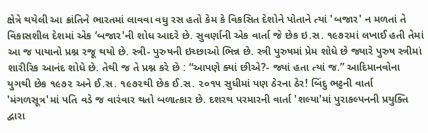ક્ષેત્રે થયેલી આ ક્રાંતિને ભારતમાં લાવવા વધુ રસ હતો કેમ કે વિકસિત દેશોને પોતાને ત્યાં 'બજાર' ન મળતાં તે વિકાસશીલ દેશમાં એક ‘બજાર'ની શોધ આદરે છે. સુવર્ણાની એક વાર્તા જે છેક ઇ.સ. ૧૯૭૨માં લખાઈ હતી તેમાં આ જ પાયાનો પ્રશ્ન રજૂ થયો છે. સ્ત્રી- પુરુષની ઇચ્છાઓ ભિન્ન છે. સ્ત્રી પુરુષમાં પ્રેમ શોધે છે જ્યારે પુરુષ સ્ત્રીમાં શારીરિક આનંદ શોધે છે. તેથી જ તે પ્રશ્ન કરે છે : “આપણે ક્યાં છીએ?- જ્યાં હતા ત્યાં જ.” આદિમાનવોના યુગથી છેક ૧૯૭૨ અને ઈ.સ. ૧૯૭૨થી છેક ઈ.સ. ૨૦૧૫ સુધીમાં પણ ઠેરના ઠેર! બિંદુ ભટ્ટની વાર્તા 'મંગળસૂત્ર'માં પતિ વડે જ વારંવાર થતો બળાત્કાર છે. દશરથ પરમારની વાર્તા 'શલ્યા'માં પુરાકલ્પનની પ્રયુક્તિ દ્વારા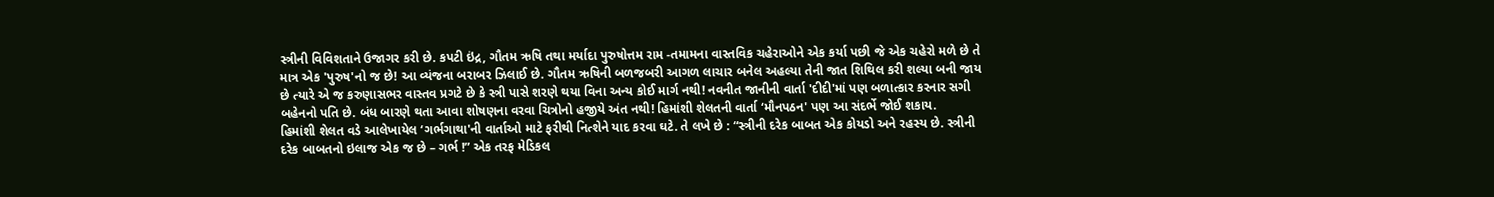સ્ત્રીની વિવિશતાને ઉજાગર કરી છે. કપટી ઇંદ્ર, ગૌતમ ઋષિ તથા મર્યાદા પુરુષોત્તમ રામ -તમામના વાસ્તવિક ચહેરાઓને એક કર્યા પછી જે એક ચહેરો મળે છે તે માત્ર એક 'પુરુષ'નો જ છે! આ વ્યંજના બરાબર ઝિલાઈ છે. ગૌતમ ઋષિની બળજબરી આગળ લાચાર બનેલ અહલ્યા તેની જાત શિથિલ કરી શલ્યા બની જાય છે ત્યારે એ જ કરુણાસભર વાસ્તવ પ્રગટે છે કે સ્ત્રી પાસે શરણે થયા વિના અન્ય કોઈ માર્ગ નથી! નવનીત જાનીની વાર્તા 'દીદી'માં પણ બળાત્કાર કરનાર સગી બહેનનો પતિ છે. બંધ બારણે થતા આવા શોષણના વરવા ચિત્રોનો હજીયે અંત નથી! હિમાંશી શેલતની વાર્તા ‘મૌનપઠન' પણ આ સંદર્ભે જોઈ શકાય.
હિમાંશી શેલત વડે આલેખાયેલ ‘ગર્ભગાથા'ની વાર્તાઓ માટે ફરીથી નિત્શેને યાદ કરવા ઘટે. તે લખે છે : “સ્ત્રીની દરેક બાબત એક કોયડો અને રહસ્ય છે. સ્ત્રીની દરેક બાબતનો ઇલાજ એક જ છે – ગર્ભ !” એક તરફ મેડિકલ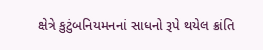ક્ષેત્રે કુટુંબનિયમનનાં સાધનો રૂપે થયેલ ક્રાંતિ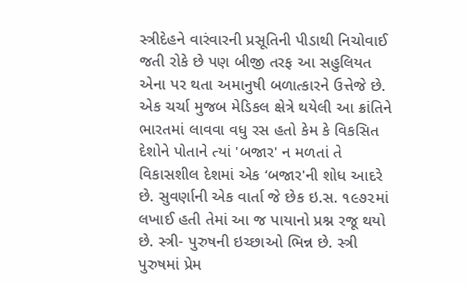સ્ત્રીદેહને વારંવારની પ્રસૂતિની પીડાથી નિચોવાઈ જતી રોકે છે પણ બીજી તરફ આ સહુલિયત એના પર થતા અમાનુષી બળાત્કારને ઉત્તેજે છે. એક ચર્ચા મુજબ મેડિકલ ક્ષેત્રે થયેલી આ ક્રાંતિને ભારતમાં લાવવા વધુ રસ હતો કેમ કે વિકસિત દેશોને પોતાને ત્યાં 'બજાર' ન મળતાં તે વિકાસશીલ દેશમાં એક ‘બજાર'ની શોધ આદરે છે. સુવર્ણાની એક વાર્તા જે છેક ઇ.સ. ૧૯૭૨માં લખાઈ હતી તેમાં આ જ પાયાનો પ્રશ્ન રજૂ થયો છે. સ્ત્રી- પુરુષની ઇચ્છાઓ ભિન્ન છે. સ્ત્રી પુરુષમાં પ્રેમ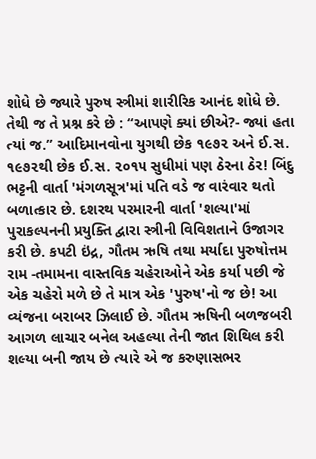શોધે છે જ્યારે પુરુષ સ્ત્રીમાં શારીરિક આનંદ શોધે છે. તેથી જ તે પ્રશ્ન કરે છે : “આપણે ક્યાં છીએ?- જ્યાં હતા ત્યાં જ.” આદિમાનવોના યુગથી છેક ૧૯૭૨ અને ઈ.સ. ૧૯૭૨થી છેક ઈ.સ. ૨૦૧૫ સુધીમાં પણ ઠેરના ઠેર! બિંદુ ભટ્ટની વાર્તા 'મંગળસૂત્ર'માં પતિ વડે જ વારંવાર થતો બળાત્કાર છે. દશરથ પરમારની વાર્તા 'શલ્યા'માં પુરાકલ્પનની પ્રયુક્તિ દ્વારા સ્ત્રીની વિવિશતાને ઉજાગર કરી છે. કપટી ઇંદ્ર, ગૌતમ ઋષિ તથા મર્યાદા પુરુષોત્તમ રામ -તમામના વાસ્તવિક ચહેરાઓને એક કર્યા પછી જે એક ચહેરો મળે છે તે માત્ર એક 'પુરુષ'નો જ છે! આ વ્યંજના બરાબર ઝિલાઈ છે. ગૌતમ ઋષિની બળજબરી આગળ લાચાર બનેલ અહલ્યા તેની જાત શિથિલ કરી શલ્યા બની જાય છે ત્યારે એ જ કરુણાસભર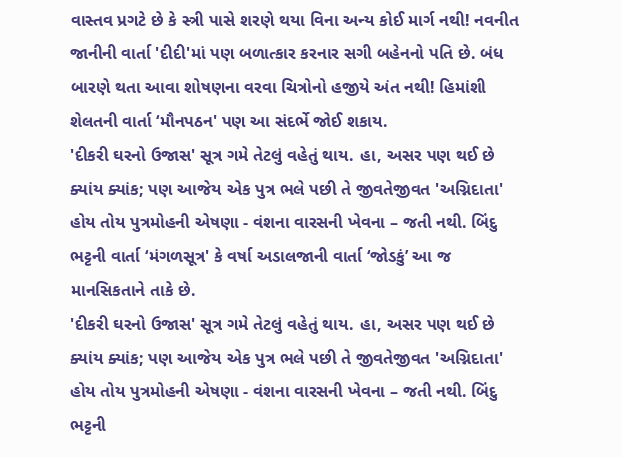વાસ્તવ પ્રગટે છે કે સ્ત્રી પાસે શરણે થયા વિના અન્ય કોઈ માર્ગ નથી! નવનીત જાનીની વાર્તા 'દીદી'માં પણ બળાત્કાર કરનાર સગી બહેનનો પતિ છે. બંધ બારણે થતા આવા શોષણના વરવા ચિત્રોનો હજીયે અંત નથી! હિમાંશી શેલતની વાર્તા ‘મૌનપઠન' પણ આ સંદર્ભે જોઈ શકાય.
'દીકરી ઘરનો ઉજાસ' સૂત્ર ગમે તેટલું વહેતું થાય. હા, અસર પણ થઈ છે ક્યાંય ક્યાંક; પણ આજેય એક પુત્ર ભલે પછી તે જીવતેજીવત 'અગ્નિદાતા' હોય તોય પુત્રમોહની એષણા - વંશના વારસની ખેવના – જતી નથી. બિંદુ ભટ્ટની વાર્તા ‘મંગળસૂત્ર' કે વર્ષા અડાલજાની વાર્તા ‘જોડકું’ આ જ માનસિકતાને તાકે છે.
'દીકરી ઘરનો ઉજાસ' સૂત્ર ગમે તેટલું વહેતું થાય. હા, અસર પણ થઈ છે ક્યાંય ક્યાંક; પણ આજેય એક પુત્ર ભલે પછી તે જીવતેજીવત 'અગ્નિદાતા' હોય તોય પુત્રમોહની એષણા - વંશના વારસની ખેવના – જતી નથી. બિંદુ ભટ્ટની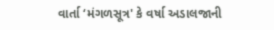વાર્તા ‘મંગળસૂત્ર' કે વર્ષા અડાલજાની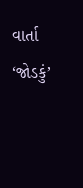વાર્તા ‘જોડકું’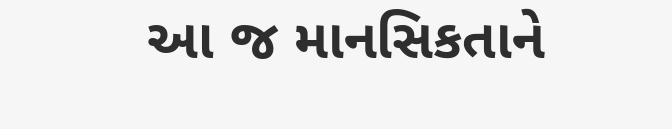આ જ માનસિકતાને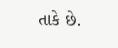તાકે છે.